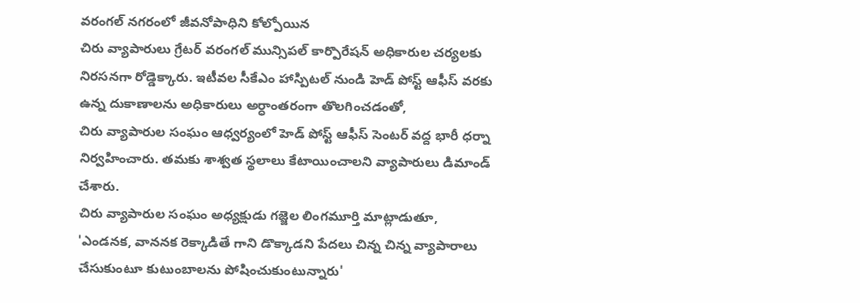వరంగల్ నగరంలో జీవనోపాధిని కోల్పోయిన
చిరు వ్యాపారులు గ్రేటర్ వరంగల్ మున్సిపల్ కార్పొరేషన్ అధికారుల చర్యలకు నిరసనగా రోడ్డెక్కారు. ఇటీవల సీకేఎం హాస్పిటల్ నుండి హెడ్ పోస్ట్ ఆఫీస్ వరకు ఉన్న దుకాణాలను అధికారులు అర్ధాంతరంగా తొలగించడంతో,
చిరు వ్యాపారుల సంఘం ఆధ్వర్యంలో హెడ్ పోస్ట్ ఆఫీస్ సెంటర్ వద్ద భారీ ధర్నా నిర్వహించారు. తమకు శాశ్వత స్థలాలు కేటాయించాలని వ్యాపారులు డిమాండ్ చేశారు.
చిరు వ్యాపారుల సంఘం అధ్యక్షుడు గజ్జెల లింగమూర్తి మాట్లాడుతూ, 'ఎండనక, వాననక రెక్కాడితే గాని డొక్కాడని పేదలు చిన్న చిన్న వ్యాపారాలు చేసుకుంటూ కుటుంబాలను పోషించుకుంటున్నారు'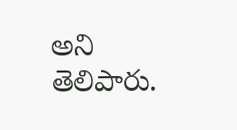అని తెలిపారు.